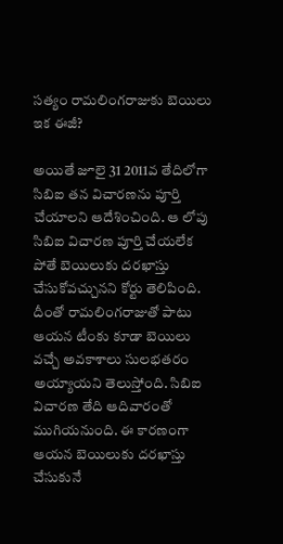సత్యం రామలింగరాజుకు బెయిలు ఇక ఈజీ?

అయితే జూలై 31 2011వ తేదిలోగా సిబిఐ తన విచారణను పూర్తి చేయాలని ఆదేశించింది. ఆ లోపు సిబిఐ విచారణ పూర్తి చేయలేక పోతే బెయిలుకు దరఖాస్తు చేసుకోవచ్చునని కోర్టు తెలిపింది. దీంతో రామలింగరాజుతో పాటు ఆయన టీంకు కూడా బెయిలు వచ్చే అవకాశాలు సులభతరం అయ్యాయని తెలుస్తోంది. సిబిఐ విచారణ తేది ఆదివారంతో ముగియనుంది. ఈ కారణంగా ఆయన బెయిలుకు దరఖాస్తు చేసుకునే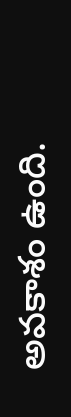అవకాశం ఉంది.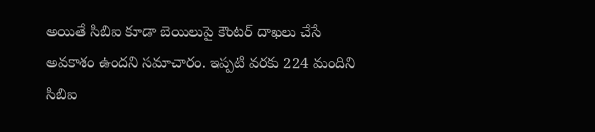అయితే సిబిఐ కూడా బెయిలుపై కౌంటర్ దాఖలు చేసే అవకాశం ఉందని సమాచారం. ఇప్పటి వరకు 224 మందిని సిబిఐ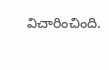విచారించింది.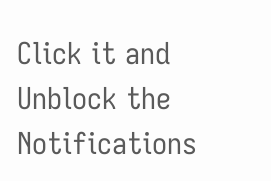Click it and Unblock the Notifications